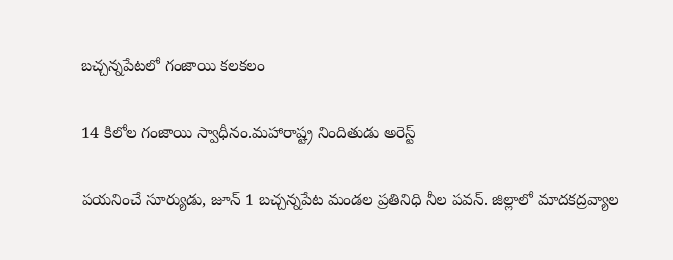బచ్చన్నపేటలో గంజాయి కలకలం

14 కిలోల గంజాయి స్వాధీనం.మహారాష్ట్ర నిందితుడు అరెస్ట్

పయనించే సూర్యుడు, జూన్ 1 బచ్చన్నపేట మండల ప్రతినిధి నీల పవన్. జిల్లాలో మాదకద్రవ్యాల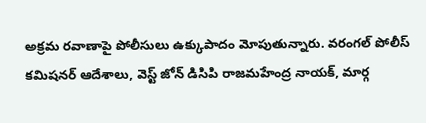అక్రమ రవాణాపై పోలీసులు ఉక్కుపాదం మోపుతున్నారు. వరంగల్ పోలీస్ కమిషనర్ ఆదేశాలు, వెస్ట్ జోన్ డిసిపి రాజమహేంద్ర నాయక్, మార్గ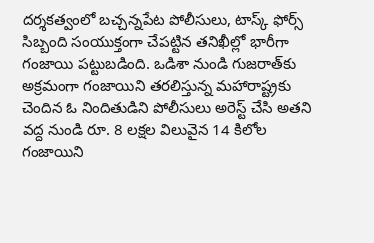దర్శకత్వంలో బచ్చన్నపేట పోలీసులు, టాస్క్ ఫోర్స్ సిబ్బంది సంయుక్తంగా చేపట్టిన తనిఖీల్లో భారీగా గంజాయి పట్టుబడింది. ఒడిశా నుండి గుజరాత్‌కు అక్రమంగా గంజాయిని తరలిస్తున్న మహారాష్ట్రకు చెందిన ఓ నిందితుడిని పోలీసులు అరెస్ట్ చేసి అతని వద్ద నుండి రూ. 8 లక్షల విలువైన 14 కిలోల గంజాయిని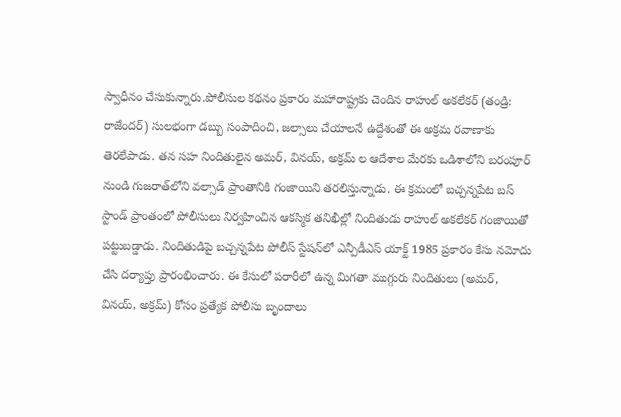స్వాధీనం చేసుకున్నారు.పోలీసుల కథనం ప్రకారం మహారాష్ట్రకు చెందిన రాహుల్ అకలేకర్ (తండ్రి: రాజేందర్) సులభంగా డబ్బు సంపాదించి, జల్సాలు చేయాలనే ఉద్దేశంతో ఈ అక్రమ రవాణాకు తెరలేపాడు. తన సహ నిందితులైన అమర్, వినయ్, అక్రమ్ ల ఆదేశాల మేరకు ఒడిశాలోని బరంపూర్ నుండి గుజరాత్‌లోని వల్సాడ్ ప్రాంతానికి గంజాయిని తరలిస్తున్నాడు. ఈ క్రమంలో బచ్చన్నపేట బస్ స్టాండ్ ప్రాంతంలో పోలీసులు నిర్వహించిన ఆకస్మిక తనిఖీల్లో నిందితుడు రాహుల్ అకలేకర్ గంజాయితో పట్టుబడ్డాడు. నిందితుడిపై బచ్చన్నపేట పోలీస్ స్టేషన్‌లో ఎన్పీడీఎస్ యాక్ట్ 1985 ప్రకారం కేసు నమోదు చేసి దర్యాప్తు ప్రారంభించారు. ఈ కేసులో పరారీలో ఉన్న మిగతా ముగ్గురు నిందితులు (అమర్, వినయ్, అక్రమ్) కోసం ప్రత్యేక పోలీసు బృందాలు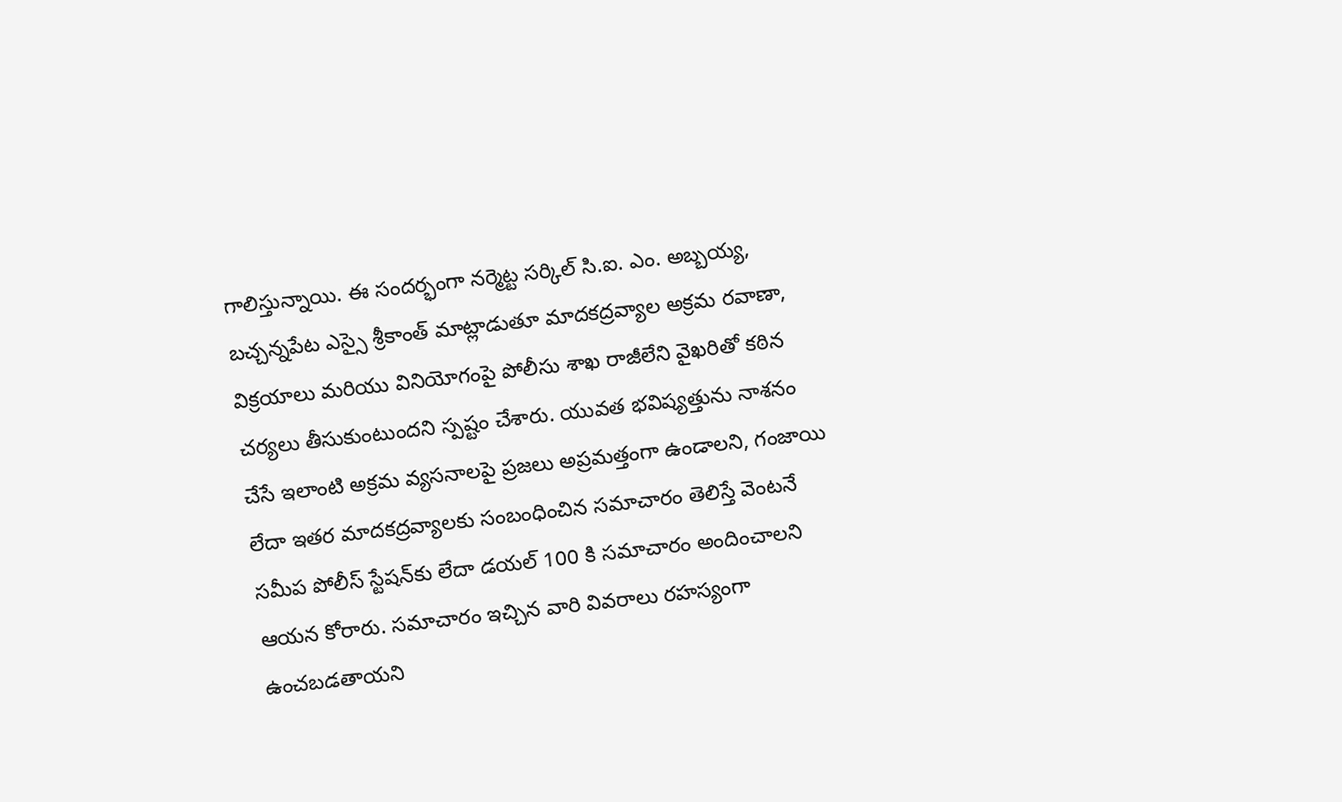గాలిస్తున్నాయి. ఈ సందర్భంగా నర్మెట్ట సర్కిల్ సి.ఐ. ఎం. అబ్బయ్య, బచ్చన్నపేట ఎస్సై శ్రీకాంత్ మాట్లాడుతూ మాదకద్రవ్యాల అక్రమ రవాణా, విక్రయాలు మరియు వినియోగంపై పోలీసు శాఖ రాజీలేని వైఖరితో కఠిన చర్యలు తీసుకుంటుందని స్పష్టం చేశారు. యువత భవిష్యత్తును నాశనం చేసే ఇలాంటి అక్రమ వ్యసనాలపై ప్రజలు అప్రమత్తంగా ఉండాలని, గంజాయి లేదా ఇతర మాదకద్రవ్యాలకు సంబంధించిన సమాచారం తెలిస్తే వెంటనే సమీప పోలీస్ స్టేషన్‌కు లేదా డయల్ 100 కి సమాచారం అందించాలని ఆయన కోరారు. సమాచారం ఇచ్చిన వారి వివరాలు రహస్యంగా ఉంచబడతాయని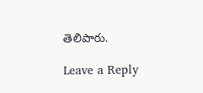తెలిపారు.

Leave a Reply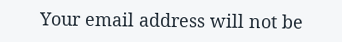Your email address will not be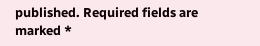published. Required fields are marked *